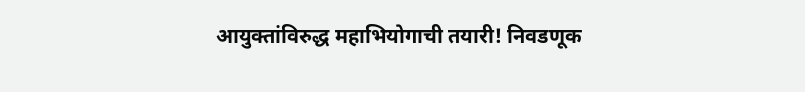आयुक्तांविरुद्ध महाभियोगाची तयारी! निवडणूक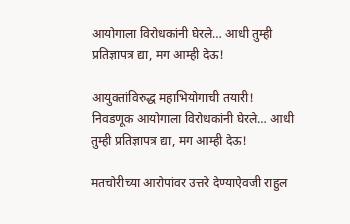आयोगाला विरोधकांनी घेरले… आधी तुम्ही प्रतिज्ञापत्र द्या, मग आम्ही देऊ!

आयुक्तांविरुद्ध महाभियोगाची तयारी! निवडणूक आयोगाला विरोधकांनी घेरले… आधी तुम्ही प्रतिज्ञापत्र द्या, मग आम्ही देऊ!

मतचोरीच्या आरोपांवर उत्तरे देण्याऐवजी राहुल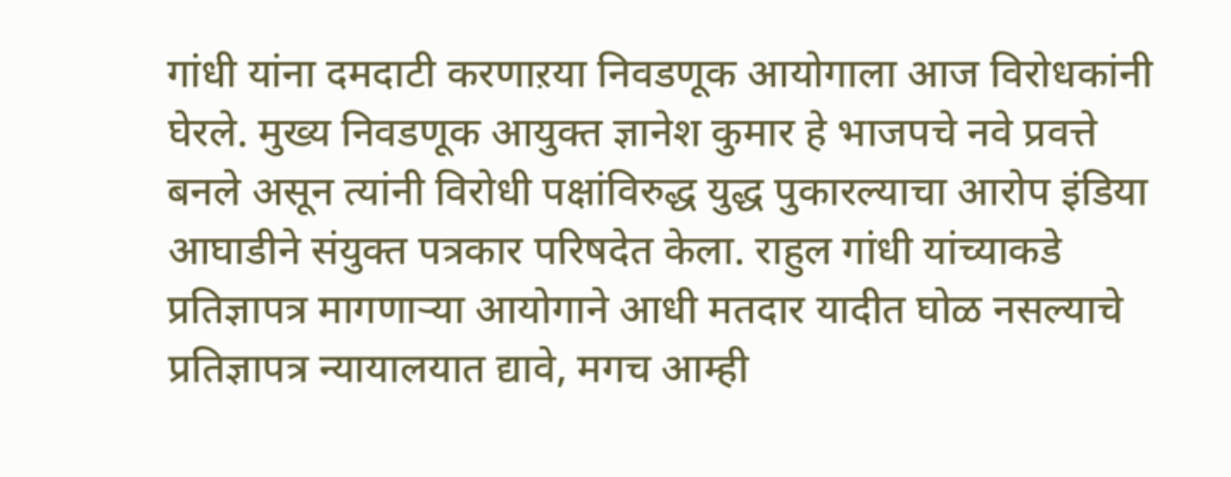गांधी यांना दमदाटी करणाऱया निवडणूक आयोगाला आज विरोधकांनी घेरले. मुख्य निवडणूक आयुक्त ज्ञानेश कुमार हे भाजपचे नवे प्रवत्ते बनले असून त्यांनी विरोधी पक्षांविरुद्ध युद्ध पुकारल्याचा आरोप इंडिया आघाडीने संयुक्त पत्रकार परिषदेत केला. राहुल गांधी यांच्याकडे प्रतिज्ञापत्र मागणाऱ्या आयोगाने आधी मतदार यादीत घोळ नसल्याचे प्रतिज्ञापत्र न्यायालयात द्यावे, मगच आम्ही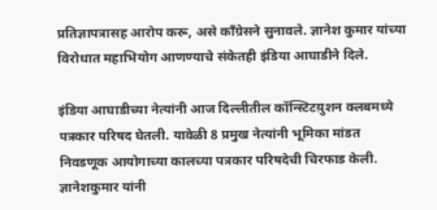प्रतिज्ञापत्रासह आरोप करू, असे काँग्रेसने सुनावले. ज्ञानेश कुमार यांच्या विरोधात महाभियोग आणण्याचे संकेतही इंडिया आघाडीने दिले.

इंडिया आघाडीच्या नेत्यांनी आज दिल्लीतील कॉन्स्टिटय़ुशन क्लबमध्ये पत्रकार परिषद घेतली. यावेळी 8 प्रमुख नेत्यांनी भूमिका मांडत निवडणूक आयोगाच्या कालच्या पत्रकार परिषदेची चिरफाड केली. ज्ञानेशकुमार यांनी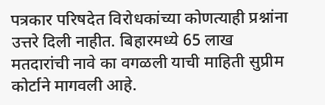पत्रकार परिषदेत विरोधकांच्या कोणत्याही प्रश्नांना उत्तरे दिली नाहीत. बिहारमध्ये 65 लाख मतदारांची नावे का वगळली याची माहिती सुप्रीम कोर्टाने मागवली आहे.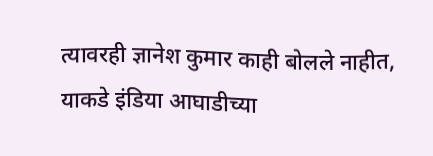त्यावरही ज्ञानेश कुमार काही बोलले नाहीत, याकडे इंडिया आघाडीच्या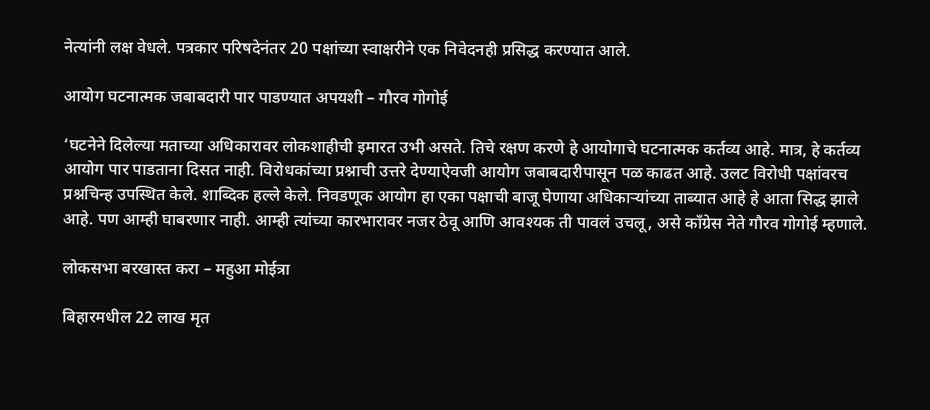नेत्यांनी लक्ष वेधले. पत्रकार परिषदेनंतर 20 पक्षांच्या स्वाक्षरीने एक निवेदनही प्रसिद्ध करण्यात आले.

आयोग घटनात्मक जबाबदारी पार पाडण्यात अपयशी – गौरव गोगोई

‘घटनेने दिलेल्या मताच्या अधिकारावर लोकशाहीची इमारत उभी असते. तिचे रक्षण करणे हे आयोगाचे घटनात्मक कर्तव्य आहे. मात्र, हे कर्तव्य आयोग पार पाडताना दिसत नाही. विरोधकांच्या प्रश्नाची उत्तरे देण्याऐवजी आयोग जबाबदारीपासून पळ काढत आहे. उलट विरोधी पक्षांवरच प्रश्नचिन्ह उपस्थित केले. शाब्दिक हल्ले केले. निवडणूक आयोग हा एका पक्षाची बाजू घेणाया अधिकाऱ्यांच्या ताब्यात आहे हे आता सिद्ध झाले आहे. पण आम्ही घाबरणार नाही. आम्ही त्यांच्या कारभारावर नजर ठेवू आणि आवश्यक ती पावलं उचलू, असे काँग्रेस नेते गौरव गोगोई म्हणाले.

लोकसभा बरखास्त करा – महुआ मोईत्रा

बिहारमधील 22 लाख मृत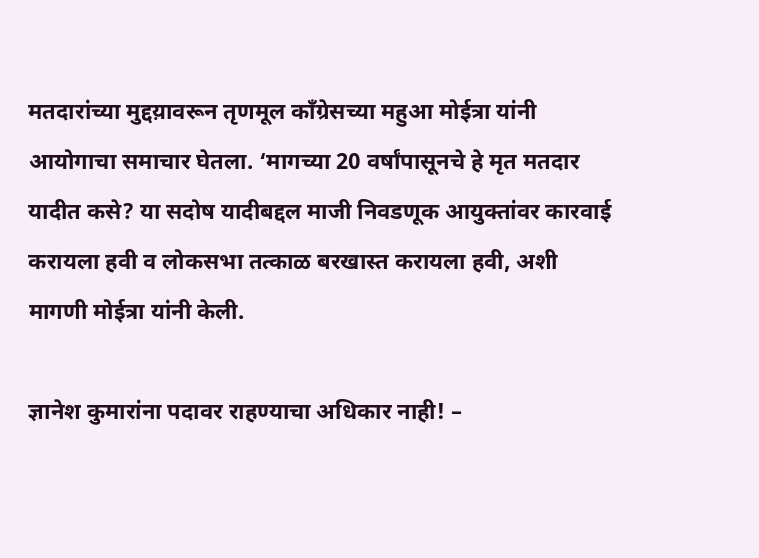मतदारांच्या मुद्दय़ावरून तृणमूल काँग्रेसच्या महुआ मोईत्रा यांनी आयोगाचा समाचार घेतला. ‘मागच्या 20 वर्षांपासूनचे हे मृत मतदार यादीत कसे? या सदोष यादीबद्दल माजी निवडणूक आयुक्तांवर कारवाई करायला हवी व लोकसभा तत्काळ बरखास्त करायला हवी, अशी मागणी मोईत्रा यांनी केली.

ज्ञानेश कुमारांना पदावर राहण्याचा अधिकार नाही! –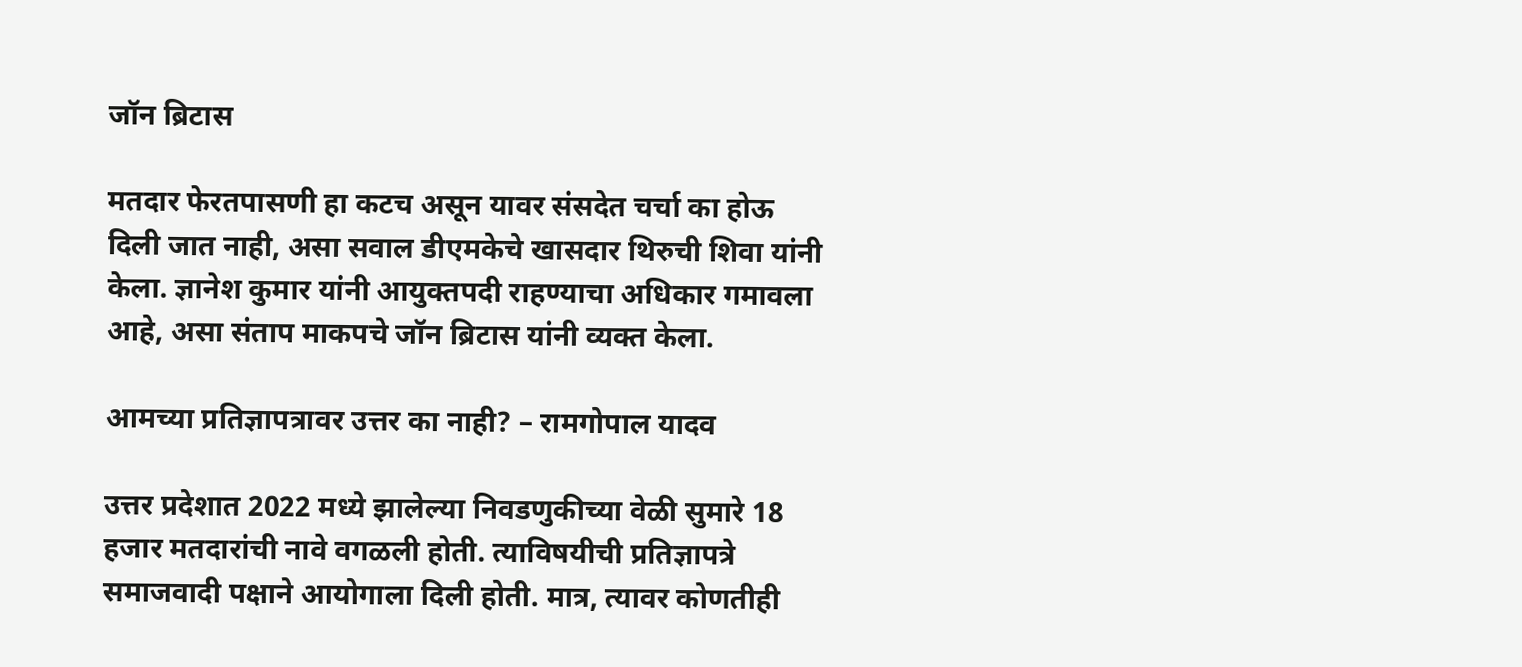जॉन ब्रिटास

मतदार फेरतपासणी हा कटच असून यावर संसदेत चर्चा का होऊ दिली जात नाही, असा सवाल डीएमकेचे खासदार थिरुची शिवा यांनी केला. ज्ञानेश कुमार यांनी आयुक्तपदी राहण्याचा अधिकार गमावला आहे, असा संताप माकपचे जॉन ब्रिटास यांनी व्यक्त केला.

आमच्या प्रतिज्ञापत्रावर उत्तर का नाही? – रामगोपाल यादव

उत्तर प्रदेशात 2022 मध्ये झालेल्या निवडणुकीच्या वेळी सुमारे 18 हजार मतदारांची नावे वगळली होती. त्याविषयीची प्रतिज्ञापत्रे समाजवादी पक्षाने आयोगाला दिली होती. मात्र, त्यावर कोणतीही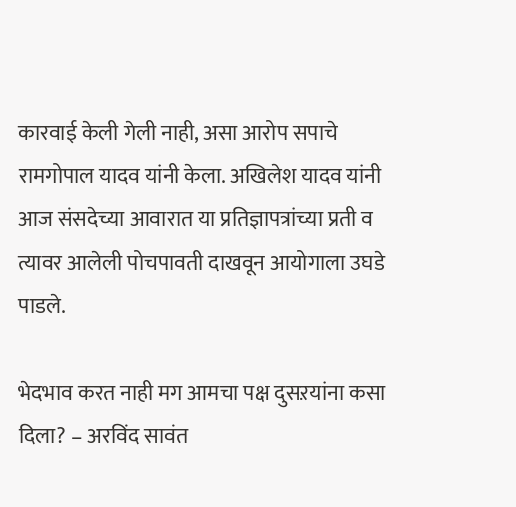कारवाई केली गेली नाही, असा आरोप सपाचे रामगोपाल यादव यांनी केला. अखिलेश यादव यांनी आज संसदेच्या आवारात या प्रतिज्ञापत्रांच्या प्रती व त्यावर आलेली पोचपावती दाखवून आयोगाला उघडे पाडले.

भेदभाव करत नाही मग आमचा पक्ष दुसऱयांना कसा दिला? – अरविंद सावंत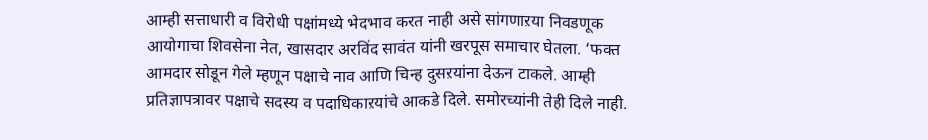आम्ही सत्ताधारी व विरोधी पक्षांमध्ये भेदभाव करत नाही असे सांगणाऱया निवडणूक आयोगाचा शिवसेना नेत, खासदार अरविंद सावंत यांनी खरपूस समाचार घेतला. ‘फक्त आमदार सोडून गेले म्हणून पक्षाचे नाव आणि चिन्ह दुसऱयांना देऊन टाकले. आम्ही प्रतिज्ञापत्रावर पक्षाचे सदस्य व पदाधिकाऱयांचे आकडे दिले. समोरच्यांनी तेही दिले नाही.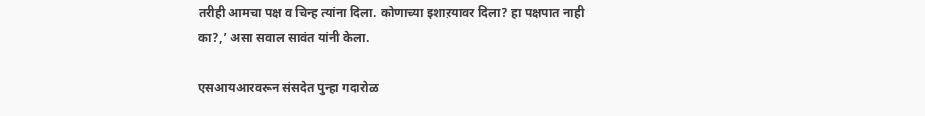तरीही आमचा पक्ष व चिन्ह त्यांना दिला. कोणाच्या इशाऱयावर दिला? हा पक्षपात नाही का?,’ असा सवाल सावंत यांनी केला.

एसआयआरवरून संसदेत पुन्हा गदारोळ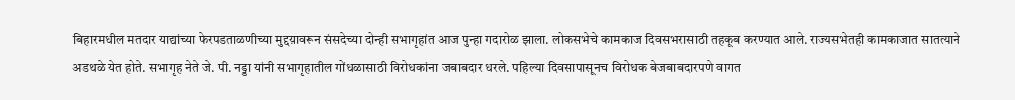बिहारमधील मतदार याद्यांच्या फेरपडताळणीच्या मुद्दय़ावरून संसदेच्या दोन्ही सभागृहांत आज पुन्हा गदारोळ झाला. लोकसभेचे कामकाज दिवसभरासाठी तहकूब करण्यात आले. राज्यसभेतही कामकाजात सातत्याने अडथळे येत होते. सभागृह नेते जे. पी. नड्डा यांनी सभागृहातील गोंधळासाठी विरोधकांना जबाबदार धरले. पहिल्या दिवसापासूनच विरोधक बेजबाबदारपणे वागत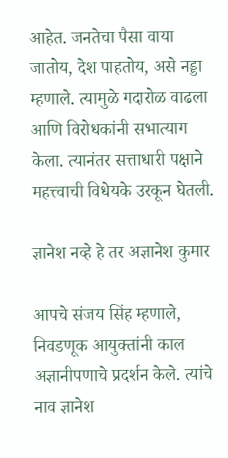आहेत. जनतेचा पैसा वाया जातोय, देश पाहतोय, असे नड्डा म्हणाले. त्यामुळे गदारोळ वाढला आणि विरोधकांनी सभात्याग केला. त्यानंतर सत्ताधारी पक्षाने महत्त्वाची विधेयके उरकून घेतली.

ज्ञानेश नव्हे हे तर अज्ञानेश कुमार

आपचे संजय सिंह म्हणाले, निवडणूक आयुक्तांनी काल अज्ञानीपणाचे प्रदर्शन केले. त्यांचे नाव ज्ञानेश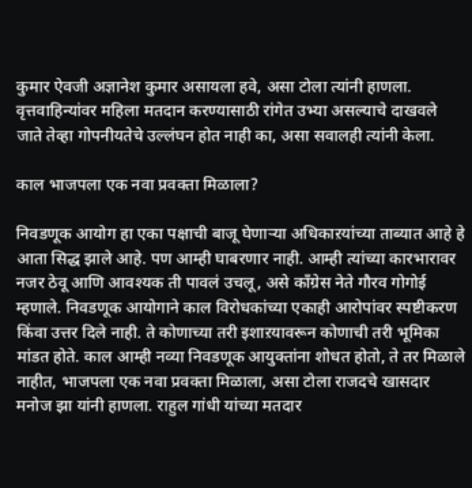कुमार ऐवजी अज्ञानेश कुमार असायला हवे, असा टोला त्यांनी हाणला. वृत्तवाहिन्यांवर महिला मतदान करण्यासाठी रांगेत उभ्या असल्याचे दाखवले जाते तेव्हा गोपनीयतेचे उल्लंघन होत नाही का, असा सवालही त्यांनी केला.

काल भाजपला एक नवा प्रवक्ता मिळाला?

निवडणूक आयोग हा एका पक्षाची बाजू घेणाऱ्या अधिकाऱयांच्या ताब्यात आहे हे आता सिद्ध झाले आहे. पण आम्ही घाबरणार नाही. आम्ही त्यांच्या कारभारावर नजर ठेवू आणि आवश्यक ती पावलं उचलू, असे काँग्रेस नेते गौरव गोगोई म्हणाले. निवडणूक आयोगाने काल विरोधकांच्या एकाही आरोपांवर स्पष्टीकरण किंवा उत्तर दिले नाही. ते कोणाच्या तरी इशाऱयावरून कोणाची तरी भूमिका मांडत होते. काल आम्ही नव्या निवडणूक आयुक्तांना शोधत होतो, ते तर मिळाले नाहीत, भाजपला एक नवा प्रवक्ता मिळाला, असा टोला राजदचे खासदार मनोज झा यांनी हाणला. राहुल गांधी यांच्या मतदार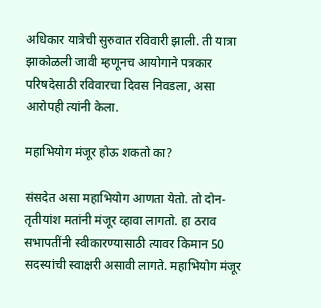अधिकार यात्रेची सुरुवात रविवारी झाली. ती यात्रा झाकोळली जावी म्हणूनच आयोगाने पत्रकार परिषदेसाठी रविवारचा दिवस निवडला, असा आरोपही त्यांनी केला.

महाभियोग मंजूर होऊ शकतो का?

संसदेत असा महाभियोग आणता येतो. तो दोन-तृतीयांश मतांनी मंजूर व्हावा लागतो. हा ठराव सभापतींनी स्वीकारण्यासाठी त्यावर किमान 50 सदस्यांची स्वाक्षरी असावी लागते. महाभियोग मंजूर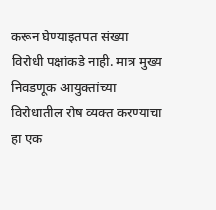करून घेण्याइतपत संख्या विरोधी पक्षांकडे नाही. मात्र मुख्य निवडणूक आयुक्तांच्या विरोधातील रोष व्यक्त करण्याचा हा एक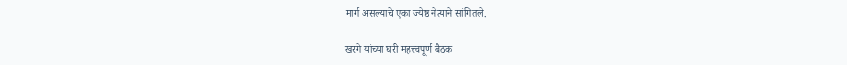मार्ग असल्याचे एका ज्येष्ठ नेत्याने सांगितले.

खरगे यांच्या घरी महत्त्वपूर्ण बैठक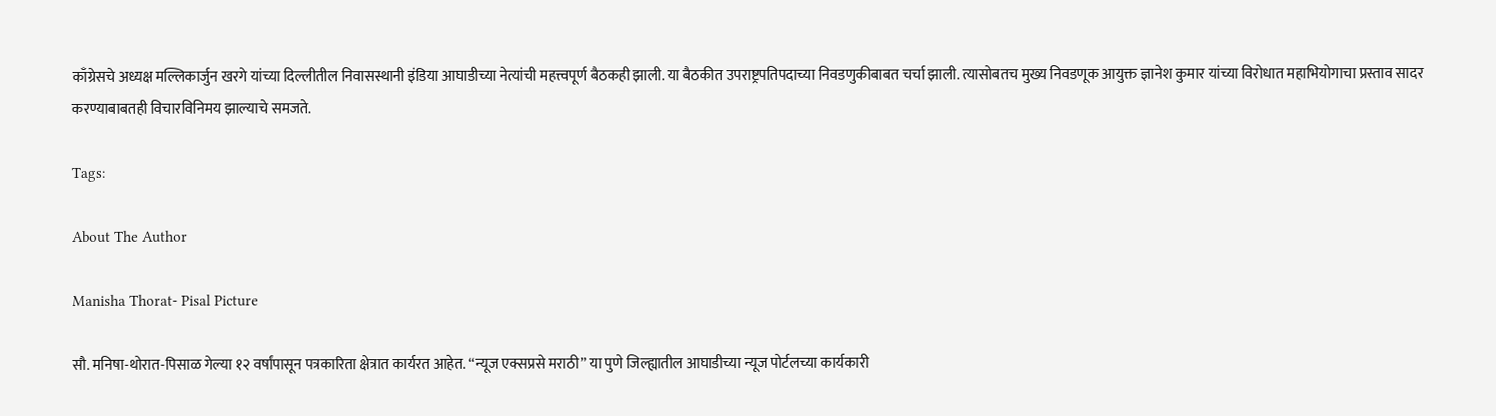काँग्रेसचे अध्यक्ष मल्लिकार्जुन खरगे यांच्या दिल्लीतील निवासस्थानी इंडिया आघाडीच्या नेत्यांची महत्त्वपूर्ण बैठकही झाली. या बैठकीत उपराष्ट्रपतिपदाच्या निवडणुकीबाबत चर्चा झाली. त्यासोबतच मुख्य निवडणूक आयुक्त ज्ञानेश कुमार यांच्या विरोधात महाभियोगाचा प्रस्ताव सादर करण्याबाबतही विचारविनिमय झाल्याचे समजते.

Tags:

About The Author

Manisha Thorat- Pisal Picture

सौ. मनिषा-थोरात-पिसाळ गेल्या १२ वर्षांपासून पत्रकारिता क्षेत्रात कार्यरत आहेत. ‘‘न्यूज एक्सप्रसे मराठी’’ या पुणे जिल्ह्यातील आघाडीच्या न्यूज पोर्टलच्या कार्यकारी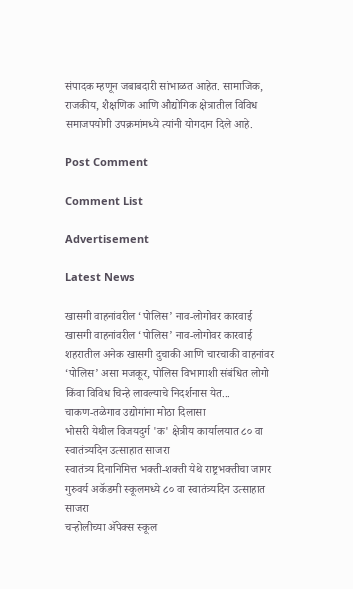संपादक म्हणून जबाबदारी सांभाळत आहेत. सामाजिक, राजकीय, शैक्षणिक आणि औद्योगिक क्षेत्रातील विविध समाजपयोगी उपक्रमांमध्ये त्यांनी योगदान दिले आहे.

Post Comment

Comment List

Advertisement

Latest News

खासगी वाहनांवरील ‘पोलिस’ नाव-लोगोवर कारवाई खासगी वाहनांवरील ‘पोलिस’ नाव-लोगोवर कारवाई
शहरातील अनेक खासगी दुचाकी आणि चारचाकी वाहनांवर ‘पोलिस’ असा मजकूर, पोलिस विभागाशी संबंधित लोगो किंवा विविध चिन्हे लावल्याचे निदर्शनास येत...
चाकण-तळेगाव उद्योगांना मोठा दिलासा
भोसरी येथील विजयदुर्ग 'क' क्षेत्रीय कार्यालयात ८० वा स्वातंत्र्यदिन उत्साहात साजरा
स्वातंत्र्य दिनानिमित्त भक्ती-शक्ती येथे राष्ट्रभक्तीचा जागर
गुरुवर्य अकॅडमी स्कूलमध्ये ८० वा स्वातंत्र्यदिन उत्साहात साजरा
चऱ्होलीच्या अ‍ॅपेक्स स्कूल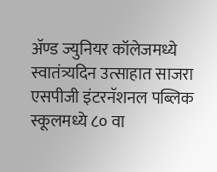अ‍ॅण्ड ज्युनियर कॉलेजमध्ये स्वातंत्र्यदिन उत्साहात साजरा
एसपीजी इंटरनॅशनल पब्लिक स्कूलमध्ये ८० वा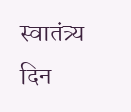स्वातंत्र्य दिन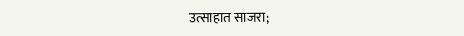उत्साहात साजरा;